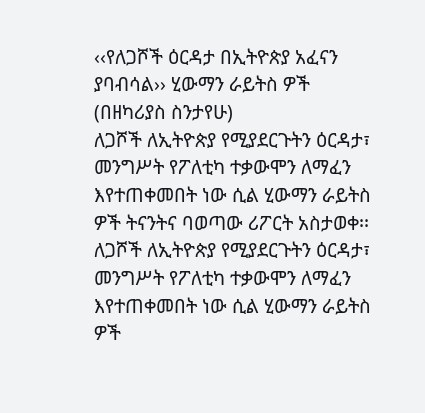‹‹የለጋሾች ዕርዳታ በኢትዮጵያ አፈናን ያባብሳል›› ሂውማን ራይትስ ዎች
(በዘካሪያስ ስንታየሁ)
ለጋሾች ለኢትዮጵያ የሚያደርጉትን ዕርዳታ፣ መንግሥት የፖለቲካ ተቃውሞን ለማፈን እየተጠቀመበት ነው ሲል ሂውማን ራይትስ ዎች ትናንትና ባወጣው ሪፖርት አስታወቀ፡፡
ለጋሾች ለኢትዮጵያ የሚያደርጉትን ዕርዳታ፣ መንግሥት የፖለቲካ ተቃውሞን ለማፈን እየተጠቀመበት ነው ሲል ሂውማን ራይትስ ዎች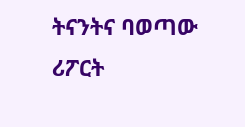ትናንትና ባወጣው ሪፖርት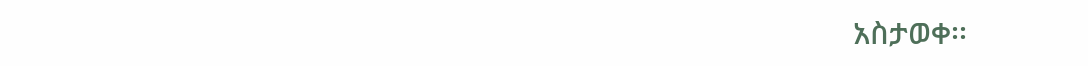አስታወቀ፡፡